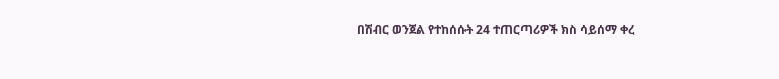በሽብር ወንጀል የተከሰሱት 24 ተጠርጣሪዎች ክስ ሳይሰማ ቀረ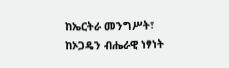ከኤርትራ መንግሥት፣ ከኦጋዴን ብሔራዊ ነፃነት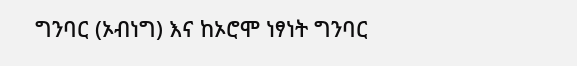ግንባር (ኦብነግ) እና ከኦሮሞ ነፃነት ግንባር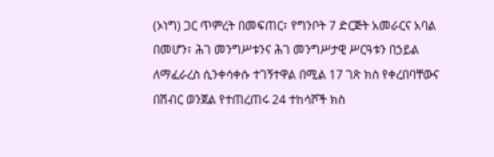(ኦነግ) ጋር ጥምረት በመፍጠር፣ የግንቦት 7 ድርጅት አመራርና አባል በመሆን፣ ሕገ መንግሥቱንና ሕገ መንግሥታዊ ሥርዓቱን በኃይል ለማፈራረስ ሲንቀሳቀሱ ተገኝተዋል በሚል 17 ገጽ ክስ የቀረበባቸውና በሽብር ወንጀል የተጠረጠሩ 24 ተከሳሾች ክስ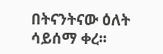በትናንትናው ዕለት ሳይሰማ ቀረ፡፡